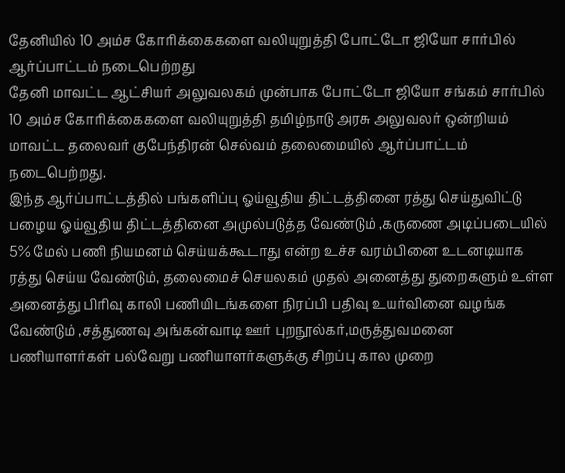தேனியில் 10 அம்ச கோரிக்கைகளை வலியுறுத்தி போட்டோ ஜியோ சார்பில் ஆர்ப்பாட்டம் நடைபெற்றது
தேனி மாவட்ட ஆட்சியர் அலுவலகம் முன்பாக போட்டோ ஜியோ சங்கம் சார்பில் 10 அம்ச கோரிக்கைகளை வலியுறுத்தி தமிழ்நாடு அரசு அலுவலர் ஒன்றியம் மாவட்ட தலைவர் குபேந்திரன் செல்வம் தலைமையில் ஆர்ப்பாட்டம் நடைபெற்றது.
இந்த ஆர்ப்பாட்டத்தில் பங்களிப்பு ஓய்வூதிய திட்டத்தினை ரத்து செய்துவிட்டு பழைய ஓய்வூதிய திட்டத்தினை அமுல்படுத்த வேண்டும் ,கருணை அடிப்படையில் 5% மேல் பணி நியமனம் செய்யக்கூடாது என்ற உச்ச வரம்பினை உடனடியாக ரத்து செய்ய வேண்டும், தலைமைச் செயலகம் முதல் அனைத்து துறைகளும் உள்ள அனைத்து பிரிவு காலி பணியிடங்களை நிரப்பி பதிவு உயர்வினை வழங்க வேண்டும் ,சத்துணவு அங்கன்வாடி ஊர் புறநூல்கர்,மருத்துவமனை பணியாளர்கள் பல்வேறு பணியாளர்களுக்கு சிறப்பு கால முறை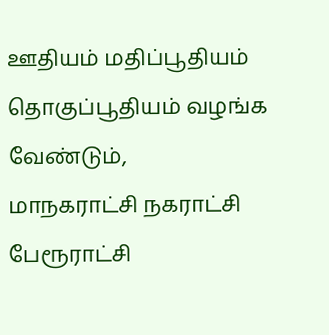ஊதியம் மதிப்பூதியம் தொகுப்பூதியம் வழங்க வேண்டும்,
மாநகராட்சி நகராட்சி பேரூராட்சி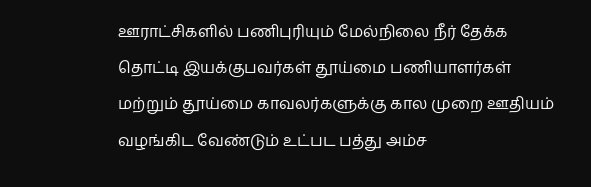ஊராட்சிகளில் பணிபுரியும் மேல்நிலை நீர் தேக்க தொட்டி இயக்குபவர்கள் தூய்மை பணியாளர்கள் மற்றும் தூய்மை காவலர்களுக்கு கால முறை ஊதியம் வழங்கிட வேண்டும் உட்பட பத்து அம்ச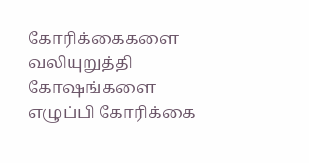கோரிக்கைகளை வலியுறுத்தி கோஷங்களை எழுப்பி கோரிக்கை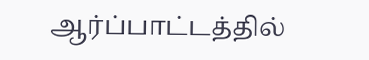ஆர்ப்பாட்டத்தில்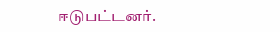ஈடுபட்டனர்.